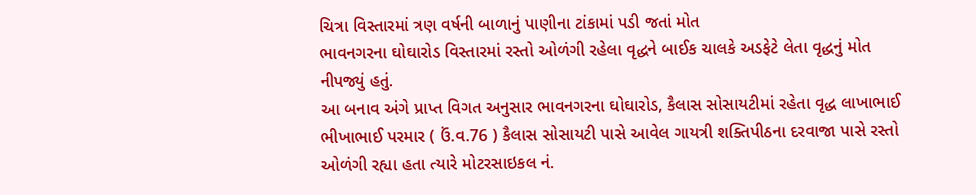ચિત્રા વિસ્તારમાં ત્રણ વર્ષની બાળાનું પાણીના ટાંકામાં પડી જતાં મોત
ભાવનગરના ઘોઘારોડ વિસ્તારમાં રસ્તો ઓળંગી રહેલા વૃદ્ધને બાઈક ચાલકે અડફેટે લેતા વૃદ્ધનું મોત નીપજ્યું હતું.
આ બનાવ અંગે પ્રાપ્ત વિગત અનુસાર ભાવનગરના ઘોઘારોડ, કૈલાસ સોસાયટીમાં રહેતા વૃદ્ધ લાખાભાઈ ભીખાભાઈ પરમાર ( ઉં.વ.76 ) કૈલાસ સોસાયટી પાસે આવેલ ગાયત્રી શક્તિપીઠના દરવાજા પાસે રસ્તો ઓળંગી રહ્યા હતા ત્યારે મોટરસાઇકલ નં.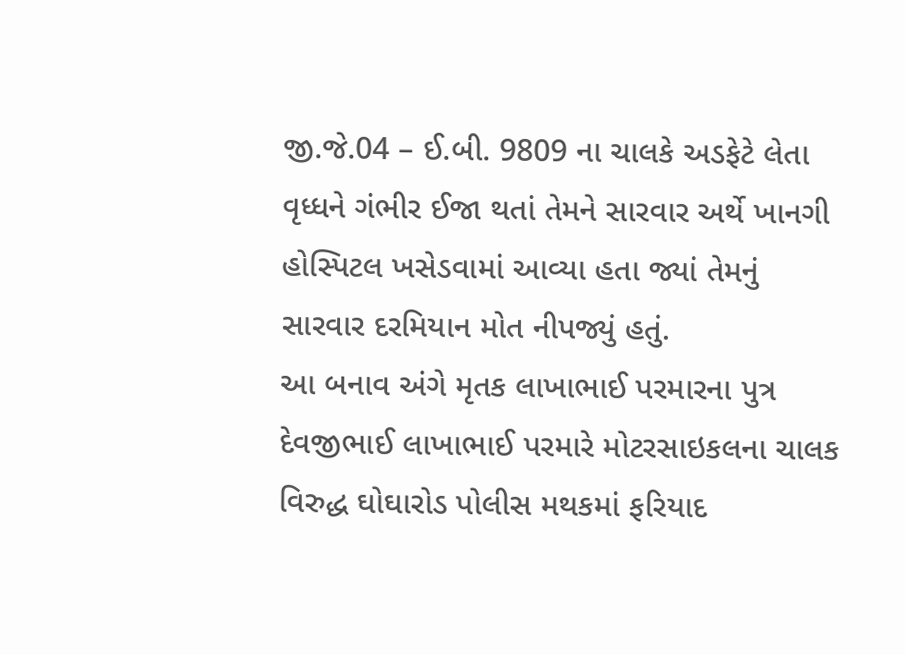જી.જે.04 – ઈ.બી. 9809 ના ચાલકે અડફેટે લેતા વૃધ્ધને ગંભીર ઈજા થતાં તેમને સારવાર અર્થે ખાનગી હોસ્પિટલ ખસેડવામાં આવ્યા હતા જ્યાં તેમનું સારવાર દરમિયાન મોત નીપજ્યું હતું.
આ બનાવ અંગે મૃતક લાખાભાઈ પરમારના પુત્ર દેવજીભાઈ લાખાભાઈ પરમારે મોટરસાઇકલના ચાલક વિરુદ્ધ ઘોઘારોડ પોલીસ મથકમાં ફરિયાદ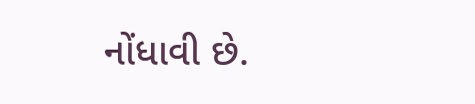નોંધાવી છે.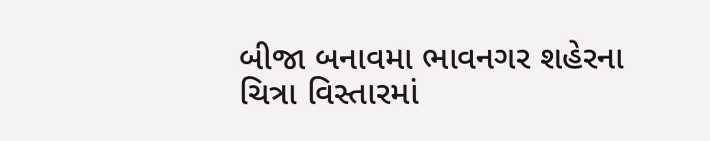બીજા બનાવમા ભાવનગર શહેરના ચિત્રા વિસ્તારમાં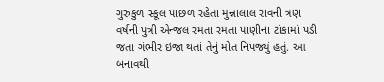ગુરુકુળ સ્કૂલ પાછળ રહેતા મુન્નાલાલ રાવની ત્રણ વર્ષની પુત્રી એન્જલ રમતા રમતા પાણીના ટાંકામાં પડી જતા ગંભીર ઇજા થતાં તેનું મોત નિપજ્યું હતું. આ બનાવથી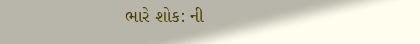ભારે શોક: ની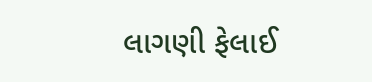લાગણી ફેલાઈ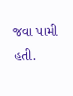જવા પામી હતી.